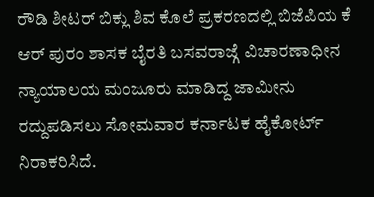ರೌಡಿ ಶೀಟರ್ ಬಿಕ್ಲು ಶಿವ ಕೊಲೆ ಪ್ರಕರಣದಲ್ಲಿ ಬಿಜೆಪಿಯ ಕೆ ಆರ್ ಪುರಂ ಶಾಸಕ ಬೈರತಿ ಬಸವರಾಜ್ಗೆ ವಿಚಾರಣಾಧೀನ ನ್ಯಾಯಾಲಯ ಮಂಜೂರು ಮಾಡಿದ್ದ ಜಾಮೀನು ರದ್ದುಪಡಿಸಲು ಸೋಮವಾರ ಕರ್ನಾಟಕ ಹೈಕೋರ್ಟ್ ನಿರಾಕರಿಸಿದೆ.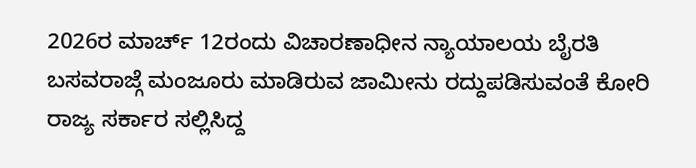2026ರ ಮಾರ್ಚ್ 12ರಂದು ವಿಚಾರಣಾಧೀನ ನ್ಯಾಯಾಲಯ ಬೈರತಿ ಬಸವರಾಜ್ಗೆ ಮಂಜೂರು ಮಾಡಿರುವ ಜಾಮೀನು ರದ್ದುಪಡಿಸುವಂತೆ ಕೋರಿ ರಾಜ್ಯ ಸರ್ಕಾರ ಸಲ್ಲಿಸಿದ್ದ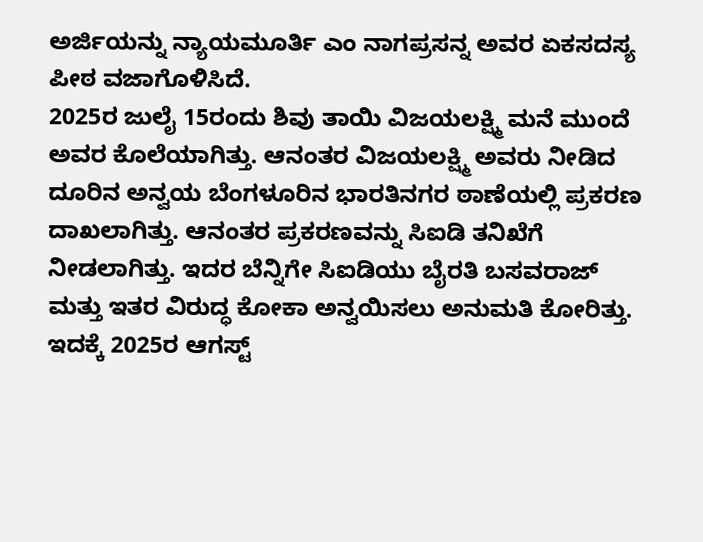ಅರ್ಜಿಯನ್ನು ನ್ಯಾಯಮೂರ್ತಿ ಎಂ ನಾಗಪ್ರಸನ್ನ ಅವರ ಏಕಸದಸ್ಯ ಪೀಠ ವಜಾಗೊಳಿಸಿದೆ.
2025ರ ಜುಲೈ 15ರಂದು ಶಿವು ತಾಯಿ ವಿಜಯಲಕ್ಷ್ಮಿ ಮನೆ ಮುಂದೆ ಅವರ ಕೊಲೆಯಾಗಿತ್ತು. ಆನಂತರ ವಿಜಯಲಕ್ಷ್ಮಿ ಅವರು ನೀಡಿದ ದೂರಿನ ಅನ್ವಯ ಬೆಂಗಳೂರಿನ ಭಾರತಿನಗರ ಠಾಣೆಯಲ್ಲಿ ಪ್ರಕರಣ ದಾಖಲಾಗಿತ್ತು. ಆನಂತರ ಪ್ರಕರಣವನ್ನು ಸಿಐಡಿ ತನಿಖೆಗೆ ನೀಡಲಾಗಿತ್ತು. ಇದರ ಬೆನ್ನಿಗೇ ಸಿಐಡಿಯು ಬೈರತಿ ಬಸವರಾಜ್ ಮತ್ತು ಇತರ ವಿರುದ್ಧ ಕೋಕಾ ಅನ್ವಯಿಸಲು ಅನುಮತಿ ಕೋರಿತ್ತು. ಇದಕ್ಕೆ 2025ರ ಆಗಸ್ಟ್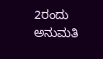2ರಂದು ಅನುಮತಿ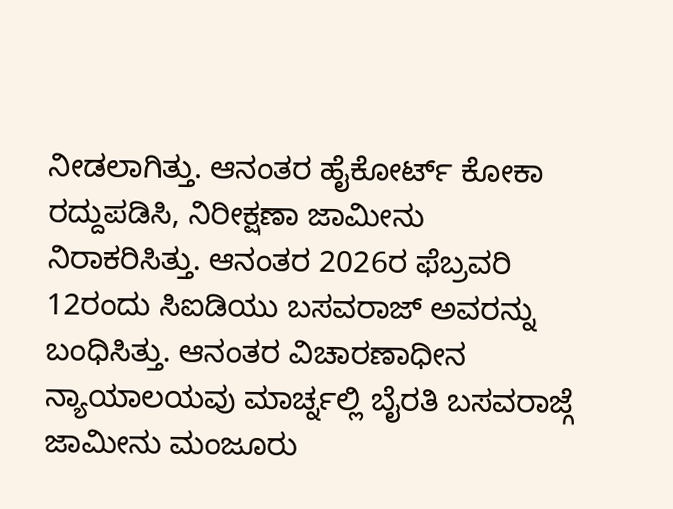ನೀಡಲಾಗಿತ್ತು. ಆನಂತರ ಹೈಕೋರ್ಟ್ ಕೋಕಾ ರದ್ದುಪಡಿಸಿ, ನಿರೀಕ್ಷಣಾ ಜಾಮೀನು ನಿರಾಕರಿಸಿತ್ತು. ಆನಂತರ 2026ರ ಫೆಬ್ರವರಿ 12ರಂದು ಸಿಐಡಿಯು ಬಸವರಾಜ್ ಅವರನ್ನು ಬಂಧಿಸಿತ್ತು. ಆನಂತರ ವಿಚಾರಣಾಧೀನ ನ್ಯಾಯಾಲಯವು ಮಾರ್ಚ್ನಲ್ಲಿ ಬೈರತಿ ಬಸವರಾಜ್ಗೆ ಜಾಮೀನು ಮಂಜೂರು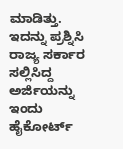ಮಾಡಿತ್ತು. ಇದನ್ನು ಪ್ರಶ್ನಿಸಿ ರಾಜ್ಯ ಸರ್ಕಾರ ಸಲ್ಲಿಸಿದ್ದ ಅರ್ಜಿಯನ್ನು ಇಂದು ಹೈಕೋರ್ಟ್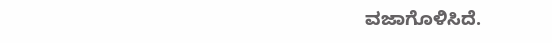ವಜಾಗೊಳಿಸಿದೆ.